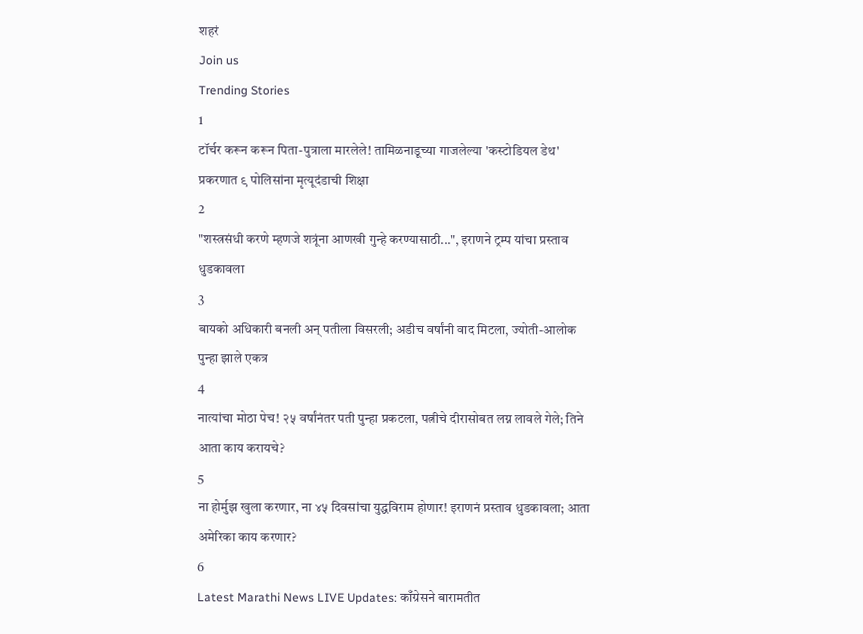शहरं
Join us
Trending Stories
1
टॉर्चर करून करून पिता-पुत्राला मारलेले! तामिळनाडूच्या गाजलेल्या 'कस्टोडियल डेथ' प्रकरणात ९ पोलिसांना मृत्यूदंडाची शिक्षा
2
"शस्त्रसंधी करणे म्हणजे शत्रूंना आणखी गुन्हे करण्यासाठी...", इराणने ट्रम्प यांचा प्रस्ताव धुडकावला
3
बायको अधिकारी बनली अन् पतीला विसरली; अडीच वर्षांनी वाद मिटला, ज्योती-आलोक पुन्हा झाले एकत्र
4
नात्यांचा मोठा पेच! २५ वर्षांनंतर पती पुन्हा प्रकटला, पत्नीचे दीरासोबत लग्न लावले गेले; तिने आता काय करायचे?
5
ना होर्मुझ खुला करणार, ना ४५ दिवसांचा युद्धविराम होणार! इराणनं प्रस्ताव धुडकावला; आता अमेरिका काय करणार?
6
Latest Marathi News LIVE Updates: काँग्रेसने बारामतीत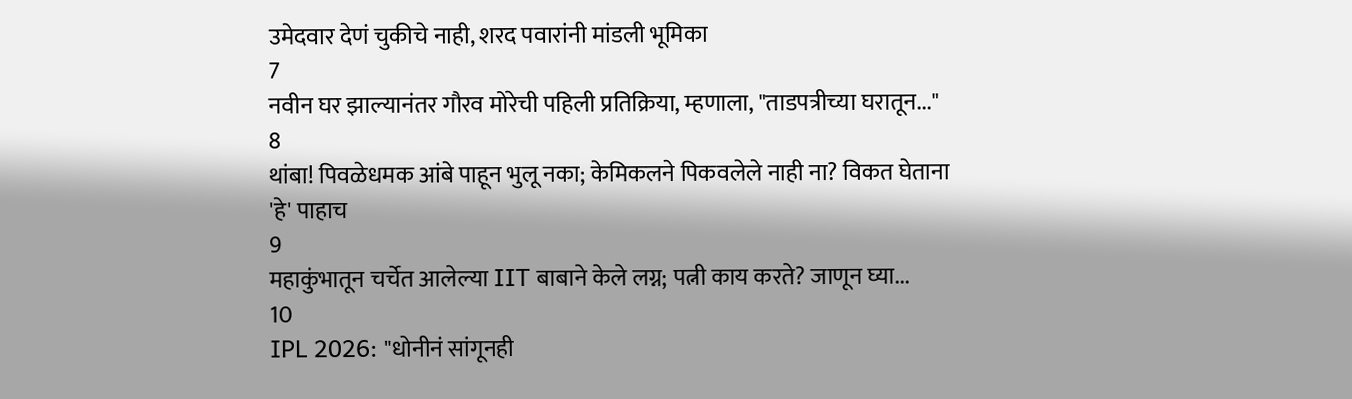उमेदवार देणं चुकीचे नाही, शरद पवारांनी मांडली भूमिका
7
नवीन घर झाल्यानंतर गौरव मोरेची पहिली प्रतिक्रिया, म्हणाला, "ताडपत्रीच्या घरातून..."
8
थांबा! पिवळेधमक आंबे पाहून भुलू नका; केमिकलने पिकवलेले नाही ना? विकत घेताना 'हे' पाहाच
9
महाकुंभातून चर्चेत आलेल्या IIT बाबाने केले लग्न; पत्नी काय करते? जाणून घ्या...
10
IPL 2026: "धोनीनं सांगूनही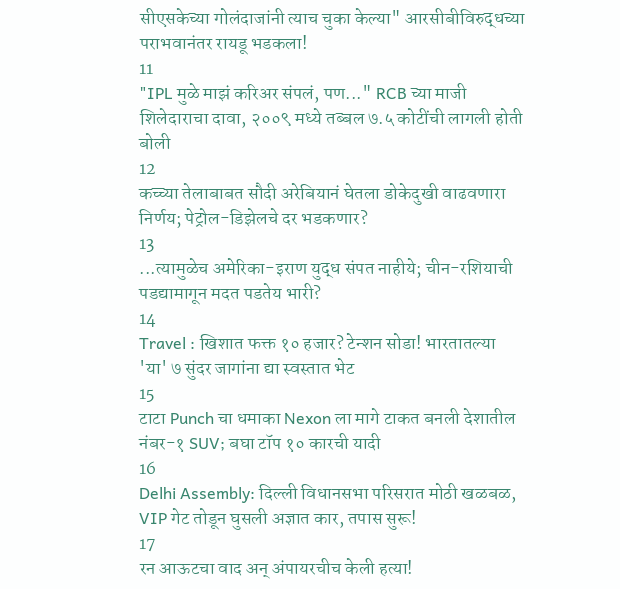सीएसकेच्या गोलंदाजांनी त्याच चुका केल्या" आरसीबीविरुद्धच्या पराभवानंतर रायडू भडकला!
11
"IPL मुळे माझं करिअर संपलं, पण..." RCB च्या माजी शिलेदाराचा दावा, २००९ मध्ये तब्बल ७.५ कोटींची लागली होती बोली
12
कच्च्या तेलाबाबत सौदी अरेबियानं घेतला डोकेदुखी वाढवणारा निर्णय; पेट्रोल-डिझेलचे दर भडकणार?
13
...त्यामुळेच अमेरिका-इराण युद्ध संपत नाहीये; चीन-रशियाची पडद्यामागून मदत पडतेय भारी?
14
Travel : खिशात फक्त १० हजार? टेन्शन सोडा! भारतातल्या 'या' ७ सुंदर जागांना द्या स्वस्तात भेट
15
टाटा Punch चा धमाका Nexon ला मागे टाकत बनली देशातील नंबर-१ SUV; बघा टॉप १० कारची यादी
16
Delhi Assembly: दिल्ली विधानसभा परिसरात मोठी खळबळ, VIP गेट तोडून घुसली अज्ञात कार, तपास सुरू!
17
रन आऊटचा वाद अन् अंपायरचीच केली हत्या!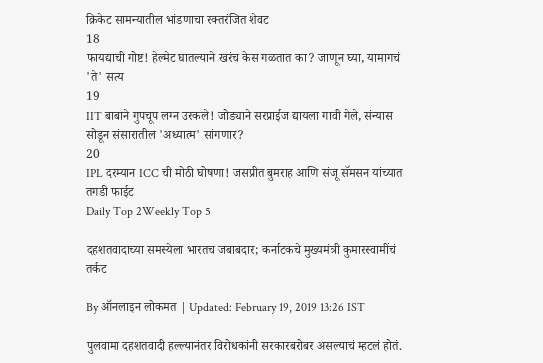क्रिकेट सामन्यातील भांडणाचा रक्तरंजित शेवट
18
फायद्याची गोष्ट! हेल्मेट घातल्याने खरंच केस गळतात का? जाणून घ्या, यामागचं 'ते' सत्य
19
IIT बाबाने गुपचूप लग्न उरकले! जोड्याने सरप्राईज द्यायला गावी गेले, संन्यास सोडून संसारातील 'अध्यात्म' सांगणार?
20
IPL दरम्यान ICC ची मोठी घोषणा! जसप्रीत बुमराह आणि संजू सॅमसन यांच्यात तगडी फाईट
Daily Top 2Weekly Top 5

दहशतवादाच्या समस्येला भारतच जबाबदार; कर्नाटकचे मुख्यमंत्री कुमारस्वामींचं तर्कट

By ऑनलाइन लोकमत | Updated: February 19, 2019 13:26 IST

पुलवामा दहशतवादी हल्ल्यानंतर विरोधकांनी सरकारबरोबर असल्याचं म्हटलं होतं.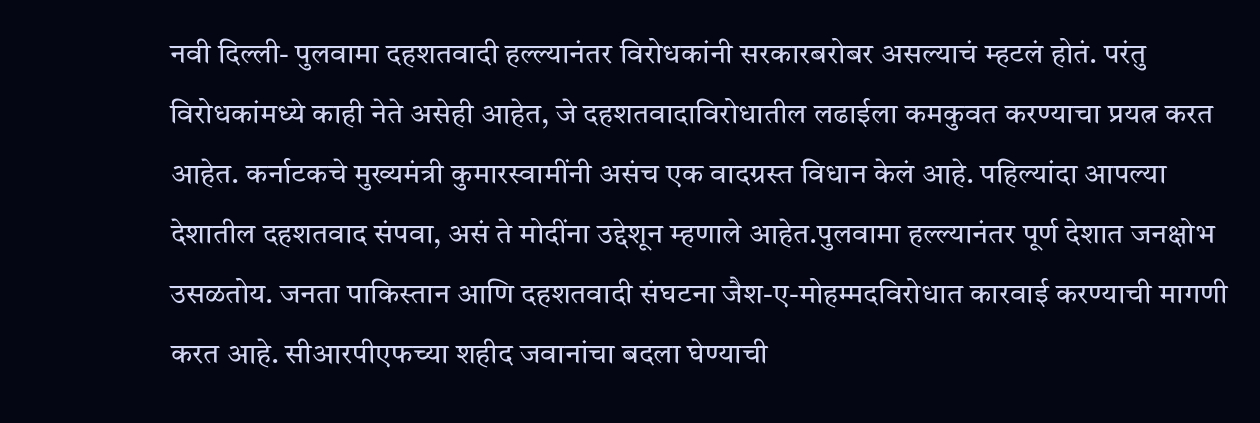नवी दिल्ली- पुलवामा दहशतवादी हल्ल्यानंतर विरोधकांनी सरकारबरोबर असल्याचं म्हटलं होतं. परंतु विरोधकांमध्ये काही नेते असेही आहेत, जे दहशतवादाविरोधातील लढाईला कमकुवत करण्याचा प्रयत्न करत आहेत. कर्नाटकचे मुख्यमंत्री कुमारस्वामींनी असंच एक वादग्रस्त विधान केलं आहे. पहिल्यांदा आपल्या देशातील दहशतवाद संपवा, असं ते मोदींना उद्देशून म्हणाले आहेत.पुलवामा हल्ल्यानंतर पूर्ण देशात जनक्षोभ उसळतोय. जनता पाकिस्तान आणि दहशतवादी संघटना जैश-ए-मोहम्मदविरोधात कारवाई करण्याची मागणी करत आहे. सीआरपीएफच्या शहीद जवानांचा बदला घेण्याची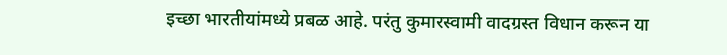इच्छा भारतीयांमध्ये प्रबळ आहे. परंतु कुमारस्वामी वादग्रस्त विधान करून या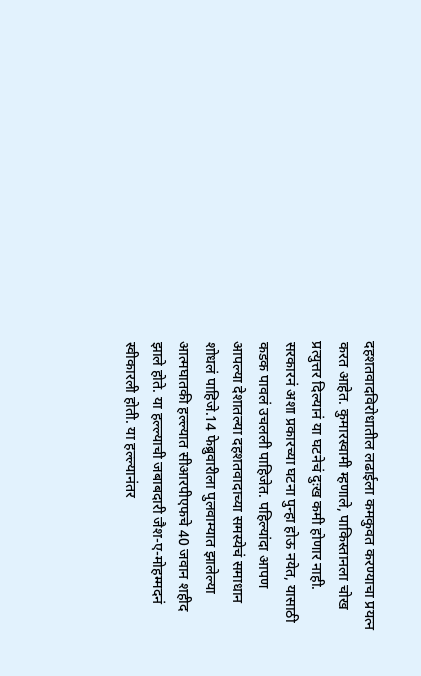दहशतवादविरोधातील लढाईला कमकुवत करण्याचा प्रयत्न करत आहेत. कुमारस्वामी म्हणाले, पाकिस्तानला चोख प्रत्युत्तर दिल्यानं या घटनेचं दुःख कमी होणार नाही. सरकारनं अशा प्रकारच्या घटना पुन्हा होऊ नयेत, यासाठी कडक पावलं उचलली पाहिजेत. पहिल्यांदा आपण आपल्या देशातल्या दहशतवादाच्या समस्येचं समाधान शोधलं पाहिजे.14 फेब्रुवारीला पुलवाम्यात झालेल्या आत्मघातकी हल्ल्यात सीआरपीएफचे 40 जवान शहीद झाले होते. या हल्ल्याची जबाबदारी जैश-ए-मोहम्मदनं स्वीकारली होती. या हल्ल्यानंतर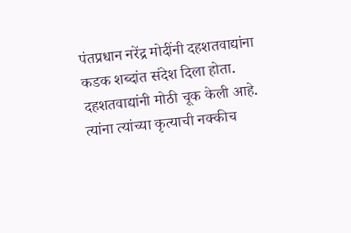पंतप्रधान नरेंद्र मोदींनी दहशतवाद्यांना कडक शब्दांत संदेश दिला होता. दहशतवाद्यांनी मोठी चूक केली आहे. त्यांना त्यांच्या कृत्याची नक्कीच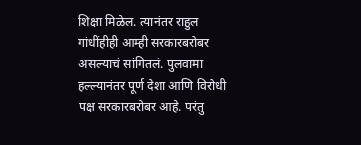शिक्षा मिळेल. त्यानंतर राहुल गांधींहीही आम्ही सरकारबरोबर असल्याचं सांगितलं. पुलवामा हल्ल्यानंतर पूर्ण देशा आणि विरोधी पक्ष सरकारबरोबर आहे. परंतु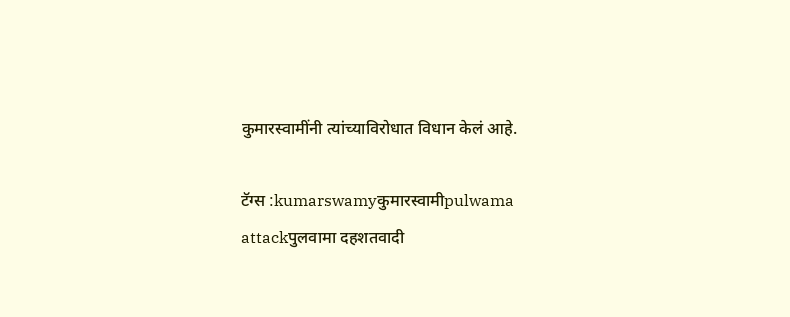कुमारस्वामींनी त्यांच्याविरोधात विधान केलं आहे.

टॅग्स :kumarswamyकुमारस्वामीpulwama attackपुलवामा दहशतवादी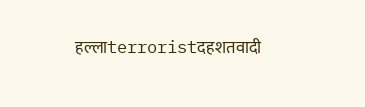हल्लाterroristदहशतवादी